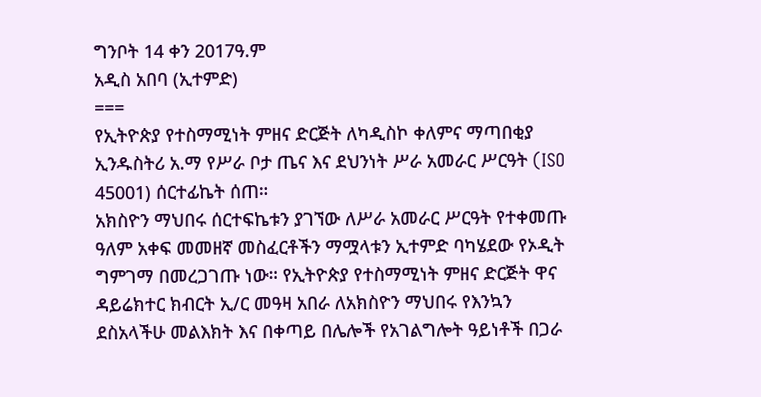ግንቦት 14 ቀን 2017ዓ.ም
አዲስ አበባ (ኢተምድ)
===
የኢትዮጵያ የተስማሚነት ምዘና ድርጅት ለካዲስኮ ቀለምና ማጣበቂያ ኢንዱስትሪ አ.ማ የሥራ ቦታ ጤና እና ደህንነት ሥራ አመራር ሥርዓት (ISO 45001) ሰርተፊኬት ሰጠ።
አክስዮን ማህበሩ ሰርተፍኬቱን ያገኘው ለሥራ አመራር ሥርዓት የተቀመጡ ዓለም አቀፍ መመዘኛ መስፈርቶችን ማሟላቱን ኢተምድ ባካሄደው የኦዲት ግምገማ በመረጋገጡ ነው። የኢትዮጵያ የተስማሚነት ምዘና ድርጅት ዋና ዳይሬክተር ክብርት ኢ/ር መዓዛ አበራ ለአክስዮን ማህበሩ የእንኳን ደስአላችሁ መልእክት እና በቀጣይ በሌሎች የአገልግሎት ዓይነቶች በጋራ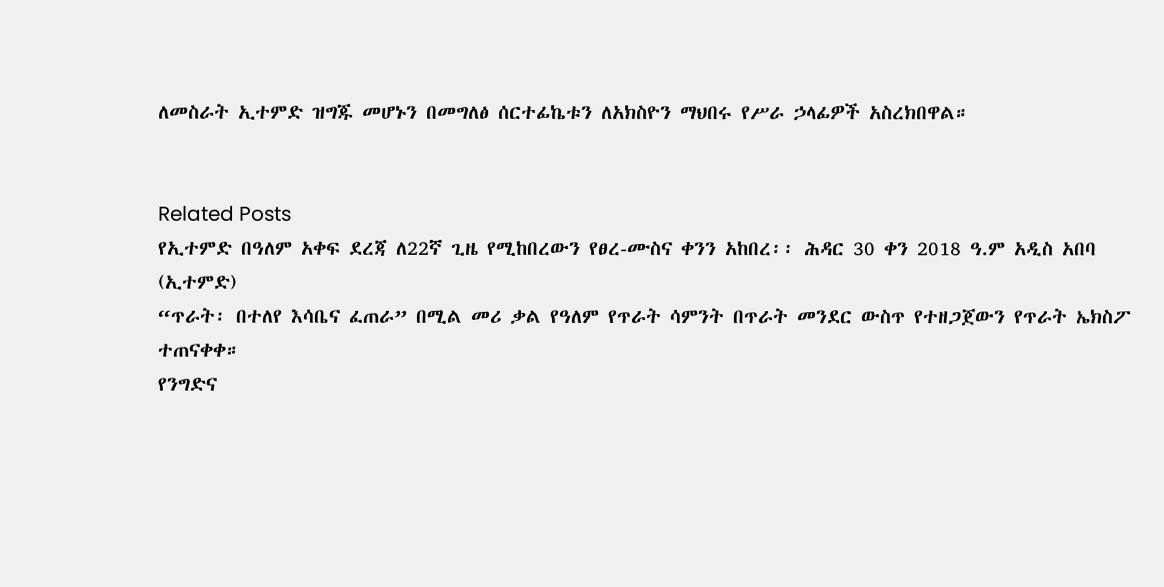ለመስራት ኢተምድ ዝግጁ መሆኑን በመግለፅ ሰርተፊኬቱን ለአክስዮን ማህበሩ የሥራ ኃላፊዎች አስረክበዋል።


Related Posts
የኢተምድ በዓለም አቀፍ ደረጃ ለ22ኛ ጊዜ የሚከበረውን የፀረ-ሙስና ቀንን አከበረ፡፡ ሕዳር 30 ቀን 2018 ዓ.ም አዲስ አበባ (ኢተምድ)
“ጥራት፡ በተለየ እሳቤና ፈጠራ” በሚል መሪ ቃል የዓለም የጥራት ሳምንት በጥራት መንደር ውስጥ የተዘጋጀውን የጥራት ኤክስፖ ተጠናቀቀ።
የንግድና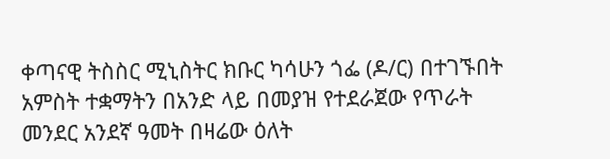ቀጣናዊ ትስስር ሚኒስትር ክቡር ካሳሁን ጎፌ (ዶ/ር) በተገኙበት አምስት ተቋማትን በአንድ ላይ በመያዝ የተደራጀው የጥራት መንደር አንደኛ ዓመት በዛሬው ዕለት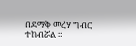በደማቅ መረሃ ግብር ተከብሯል ።